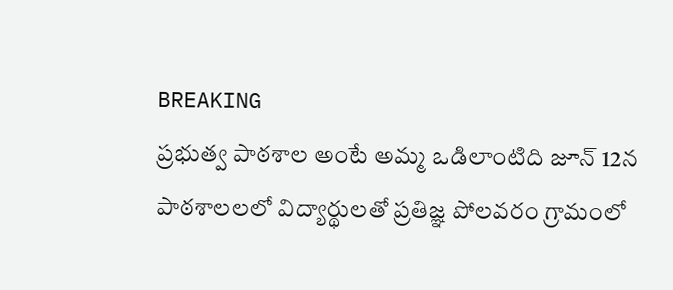BREAKING
ప్రభుత్వ పాఠశాల అంటే అమ్మ ఒడిలాంటిది జూన్ 12న పాఠశాలలలో విద్యార్థులతో ప్రతిజ్ఞ పోలవరం గ్రామంలో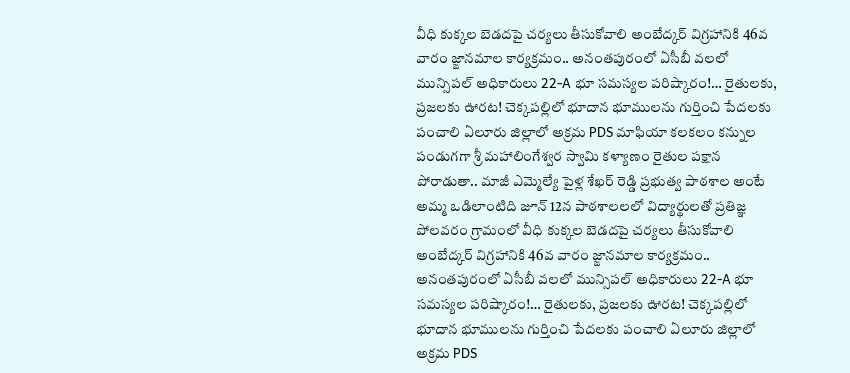వీధి కుక్కల బెడదపై చర్యలు తీసుకోవాలి అంబేద్కర్ విగ్రహానికి 46వ వారం జ్ఙానమాల కార్యక్రమం.. అనంతపురంలో ఏసీబీ వలలో మున్సిపల్ అధికారులు 22-A భూ సమస్యల పరిష్కారం!… రైతులకు, ప్రజలకు ఊరట! చెక్కపల్లిలో భూదాన భూములను గుర్తించి పేదలకు పంచాలి ఏలూరు జిల్లాలో అక్రమ PDS మాఫియా కలకలం కన్నుల పండుగగా శ్రీ మహాలింగేశ్వర స్వామి కళ్యాణం రైతుల పక్షాన పోరాడుతా.. మాజీ ఎమ్మెల్యే పైళ్ల శేఖర్ రెడ్డి ప్రభుత్వ పాఠశాల అంటే అమ్మ ఒడిలాంటిది జూన్ 12న పాఠశాలలలో విద్యార్థులతో ప్రతిజ్ఞ పోలవరం గ్రామంలో వీధి కుక్కల బెడదపై చర్యలు తీసుకోవాలి అంబేద్కర్ విగ్రహానికి 46వ వారం జ్ఙానమాల కార్యక్రమం.. అనంతపురంలో ఏసీబీ వలలో మున్సిపల్ అధికారులు 22-A భూ సమస్యల పరిష్కారం!… రైతులకు, ప్రజలకు ఊరట! చెక్కపల్లిలో భూదాన భూములను గుర్తించి పేదలకు పంచాలి ఏలూరు జిల్లాలో అక్రమ PDS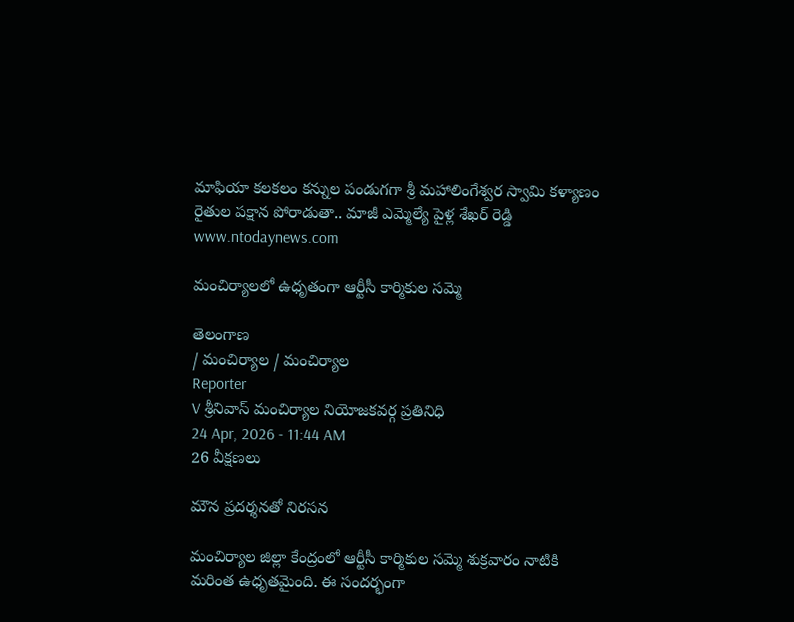మాఫియా కలకలం కన్నుల పండుగగా శ్రీ మహాలింగేశ్వర స్వామి కళ్యాణం రైతుల పక్షాన పోరాడుతా.. మాజీ ఎమ్మెల్యే పైళ్ల శేఖర్ రెడ్డి
www.ntodaynews.com

మంచిర్యాలలో ఉధృతంగా ఆర్టీసీ కార్మికుల సమ్మె

తెలంగాణ
/ మంచిర్యాల / మంచిర్యాల
Reporter
V శ్రీనివాస్ మంచిర్యాల నియోజకవర్గ ప్రతినిధి
24 Apr, 2026 - 11:44 AM
26 వీక్షణలు

మౌన ప్రదర్శనతో నిరసన

మంచిర్యాల జిల్లా కేంద్రంలో ఆర్టీసీ కార్మికుల సమ్మె శుక్రవారం నాటికి మరింత ఉధృతమైంది. ఈ సందర్భంగా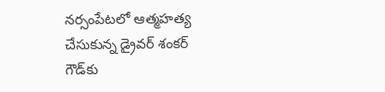నర్సంపేటలో ఆత్మహత్య చేసుకున్న డ్రైవర్ శంకర్ గౌడ్‌కు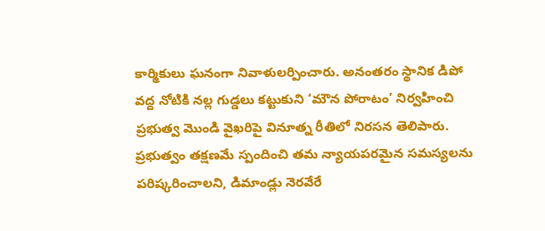కార్మికులు ఘనంగా నివాళులర్పించారు. అనంతరం స్థానిక డిపో వద్ద నోటికి నల్ల గుడ్డలు కట్టుకుని ‘మౌన పోరాటం’ నిర్వహించి ప్రభుత్వ మొండి వైఖరిపై వినూత్న రీతిలో నిరసన తెలిపారు. ప్రభుత్వం తక్షణమే స్పందించి తమ న్యాయపరమైన సమస్యలను పరిష్కరించాలని, డిమాండ్లు నెరవేరే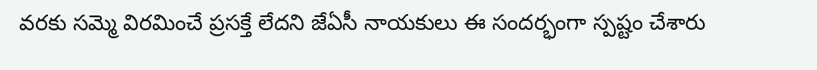వరకు సమ్మె విరమించే ప్రసక్తే లేదని జేఏసీ నాయకులు ఈ సందర్భంగా స్పష్టం చేశారు